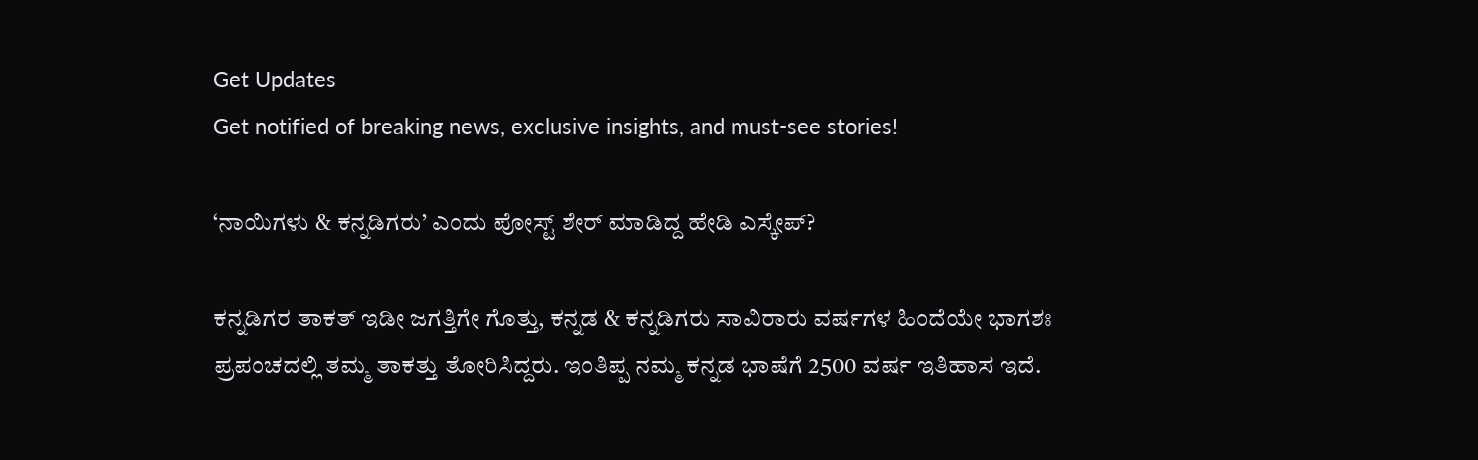Get Updates
Get notified of breaking news, exclusive insights, and must-see stories!

‘ನಾಯಿಗಳು & ಕನ್ನಡಿಗರು’ ಎಂದು ಪೋಸ್ಟ್ ಶೇರ್ ಮಾಡಿದ್ದ ಹೇಡಿ ಎಸ್ಕೇಪ್?

ಕನ್ನಡಿಗರ ತಾಕತ್ ಇಡೀ ಜಗತ್ತಿಗೇ ಗೊತ್ತು, ಕನ್ನಡ & ಕನ್ನಡಿಗರು ಸಾವಿರಾರು ವರ್ಷಗಳ ಹಿಂದೆಯೇ ಭಾಗಶಃ ಪ್ರಪಂಚದಲ್ಲಿ ತಮ್ಮ ತಾಕತ್ತು ತೋರಿಸಿದ್ದರು. ಇಂತಿಪ್ಪ ನಮ್ಮ ಕನ್ನಡ ಭಾಷೆಗೆ 2500 ವರ್ಷ ಇತಿಹಾಸ ಇದೆ.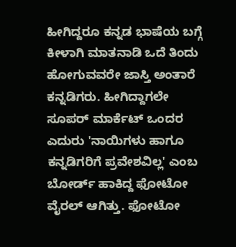ಹೀಗಿದ್ದರೂ ಕನ್ನಡ ಭಾಷೆಯ ಬಗ್ಗೆ ಕೀಳಾಗಿ ಮಾತನಾಡಿ ಒದೆ ತಿಂದು ಹೋಗುವವರೇ ಜಾಸ್ತಿ ಅಂತಾರೆ ಕನ್ನಡಿಗರು. ಹೀಗಿದ್ದಾಗಲೇ ಸೂಪರ್ ಮಾರ್ಕೆಟ್ ಒಂದರ ಎದುರು 'ನಾಯಿಗಳು ಹಾಗೂ ಕನ್ನಡಿಗರಿಗೆ ಪ್ರವೇಶವಿಲ್ಲ' ಎಂಬ ಬೋರ್ಡ್ ಹಾಕಿದ್ದ ಫೋಟೋ ವೈರಲ್ ಆಗಿತ್ತು. ಫೋಟೋ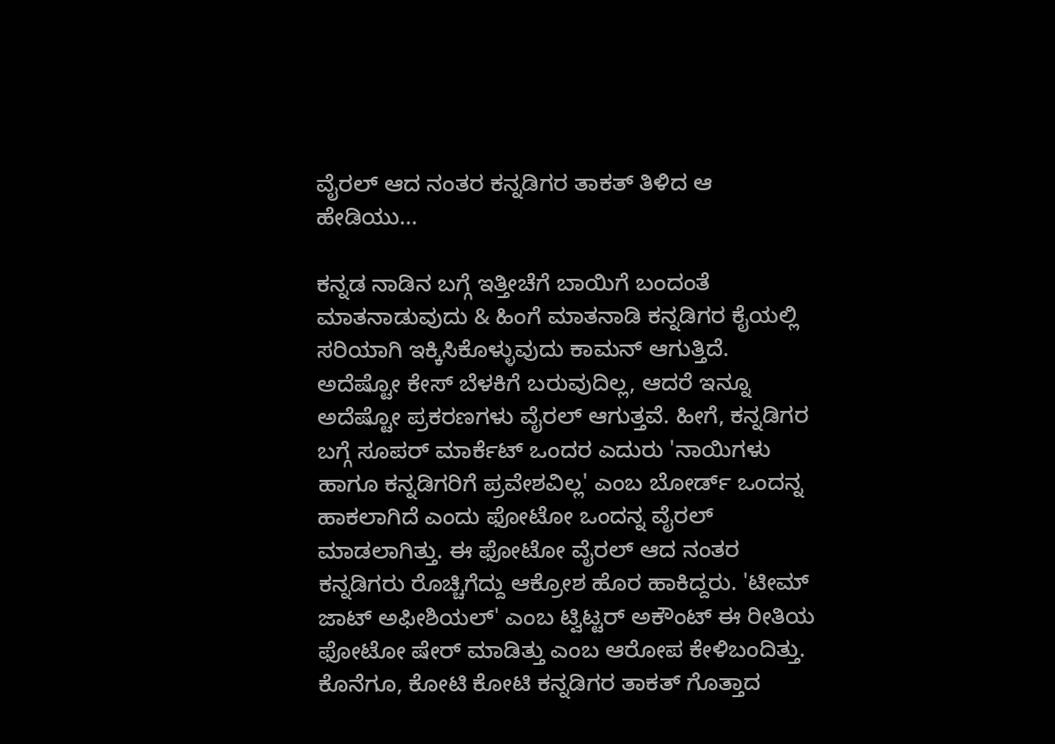ವೈರಲ್ ಆದ ನಂತರ ಕನ್ನಡಿಗರ ತಾಕತ್ ತಿಳಿದ ಆ ಹೇಡಿಯು...

ಕನ್ನಡ ನಾಡಿನ ಬಗ್ಗೆ ಇತ್ತೀಚೆಗೆ ಬಾಯಿಗೆ ಬಂದಂತೆ ಮಾತನಾಡುವುದು & ಹಿಂಗೆ ಮಾತನಾಡಿ ಕನ್ನಡಿಗರ ಕೈಯಲ್ಲಿ ಸರಿಯಾಗಿ ಇಕ್ಕಿಸಿಕೊಳ್ಳುವುದು ಕಾಮನ್ ಆಗುತ್ತಿದೆ. ಅದೆಷ್ಟೋ ಕೇಸ್ ಬೆಳಕಿಗೆ ಬರುವುದಿಲ್ಲ, ಆದರೆ ಇನ್ನೂ ಅದೆಷ್ಟೋ ಪ್ರಕರಣಗಳು ವೈರಲ್ ಆಗುತ್ತವೆ. ಹೀಗೆ, ಕನ್ನಡಿಗರ ಬಗ್ಗೆ ಸೂಪರ್ ಮಾರ್ಕೆಟ್ ಒಂದರ ಎದುರು 'ನಾಯಿಗಳು ಹಾಗೂ ಕನ್ನಡಿಗರಿಗೆ ಪ್ರವೇಶವಿಲ್ಲ' ಎಂಬ ಬೋರ್ಡ್ ಒಂದನ್ನ ಹಾಕಲಾಗಿದೆ ಎಂದು ಫೋಟೋ ಒಂದನ್ನ ವೈರಲ್ ಮಾಡಲಾಗಿತ್ತು. ಈ ಫೋಟೋ ವೈರಲ್ ಆದ ನಂತರ ಕನ್ನಡಿಗರು ರೊಚ್ಚಿಗೆದ್ದು ಆಕ್ರೋಶ ಹೊರ ಹಾಕಿದ್ದರು. 'ಟೀಮ್‌ ಜಾಟ್ ಅಫೀಶಿಯಲ್‌' ಎಂಬ ಟ್ವಿಟ್ಟರ್ ಅಕೌಂಟ್ ಈ ರೀತಿಯ ಫೋಟೋ ಷೇರ್ ಮಾಡಿತ್ತು ಎಂಬ ಆರೋಪ ಕೇಳಿಬಂದಿತ್ತು. ಕೊನೆಗೂ, ಕೋಟಿ ಕೋಟಿ ಕನ್ನಡಿಗರ ತಾಕತ್ ಗೊತ್ತಾದ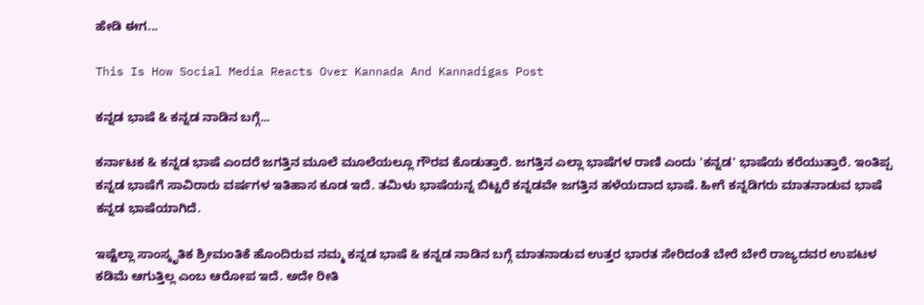ಹೇಡಿ ಈಗ...

This Is How Social Media Reacts Over Kannada And Kannadigas Post

ಕನ್ನಡ ಭಾಷೆ & ಕನ್ನಡ ನಾಡಿನ ಬಗ್ಗೆ...

ಕರ್ನಾಟಕ & ಕನ್ನಡ ಭಾಷೆ ಎಂದರೆ ಜಗತ್ತಿನ ಮೂಲೆ ಮೂಲೆಯಲ್ಲೂ ಗೌರವ ಕೊಡುತ್ತಾರೆ. ಜಗತ್ತಿನ ಎಲ್ಲಾ ಭಾಷೆಗಳ ರಾಣಿ ಎಂದು 'ಕನ್ನಡ' ಭಾಷೆಯ ಕರೆಯುತ್ತಾರೆ. ಇಂತಿಪ್ಪ ಕನ್ನಡ ಭಾಷೆಗೆ ಸಾವಿರಾರು ವರ್ಷಗಳ ಇತಿಹಾಸ ಕೂಡ ಇದೆ. ತಮಿಳು ಭಾಷೆಯನ್ನ ಬಿಟ್ಟರೆ ಕನ್ನಡವೇ ಜಗತ್ತಿನ ಹಳೆಯದಾದ ಭಾಷೆ. ಹೀಗೆ ಕನ್ನಡಿಗರು ಮಾತನಾಡುವ ಭಾಷೆ ಕನ್ನಡ ಭಾಷೆಯಾಗಿದೆ.

ಇಷ್ಟೆಲ್ಲಾ ಸಾಂಸ್ಕೃತಿಕ ಶ್ರೀಮಂತಿಕೆ ಹೊಂದಿರುವ ನಮ್ಮ ಕನ್ನಡ ಭಾಷೆ & ಕನ್ನಡ ನಾಡಿನ ಬಗ್ಗೆ ಮಾತನಾಡುವ ಉತ್ತರ ಭಾರತ ಸೇರಿದಂತೆ ಬೇರೆ ಬೇರೆ ರಾಜ್ಯದವರ ಉಪಟಳ ಕಡಿಮೆ ಆಗುತ್ತಿಲ್ಲ ಎಂಬ ಆರೋಪ ಇದೆ. ಅದೇ ರೀತಿ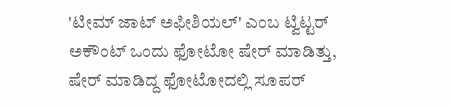'ಟೀಮ್‌ ಜಾಟ್ ಅಫೀಶಿಯಲ್‌' ಎಂಬ ಟ್ವಿಟ್ಟರ್ ಅಕೌಂಟ್ ಒಂದು ಫೋಟೋ ಷೇರ್ ಮಾಡಿತ್ತು, ಷೇರ್ ಮಾಡಿದ್ದ ಫೋಟೋದಲ್ಲಿ ಸೂಪರ್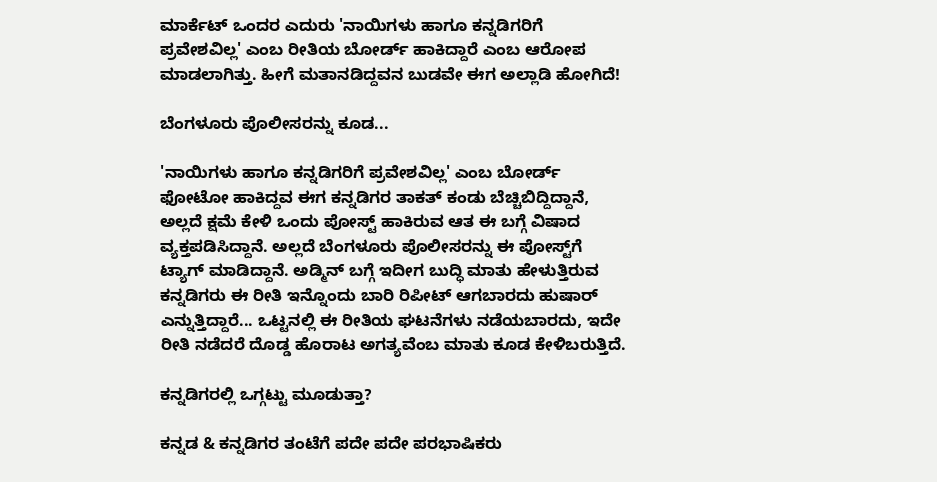ಮಾರ್ಕೆಟ್ ಒಂದರ ಎದುರು 'ನಾಯಿಗಳು ಹಾಗೂ ಕನ್ನಡಿಗರಿಗೆ ಪ್ರವೇಶವಿಲ್ಲ' ಎಂಬ ರೀತಿಯ ಬೋರ್ಡ್ ಹಾಕಿದ್ದಾರೆ ಎಂಬ ಆರೋಪ ಮಾಡಲಾಗಿತ್ತು. ಹೀಗೆ ಮತಾನಡಿದ್ದವನ ಬುಡವೇ ಈಗ ಅಲ್ಲಾಡಿ ಹೋಗಿದೆ!

ಬೆಂಗಳೂರು ಪೊಲೀಸರನ್ನು ಕೂಡ...

'ನಾಯಿಗಳು ಹಾಗೂ ಕನ್ನಡಿಗರಿಗೆ ಪ್ರವೇಶವಿಲ್ಲ' ಎಂಬ ಬೋರ್ಡ್ ಫೋಟೋ ಹಾಕಿದ್ದವ ಈಗ ಕನ್ನಡಿಗರ ತಾಕತ್ ಕಂಡು ಬೆಚ್ಚಿಬಿದ್ದಿದ್ದಾನೆ, ಅಲ್ಲದೆ ಕ್ಷಮೆ ಕೇಳಿ ಒಂದು ಪೋಸ್ಟ್ ಹಾಕಿರುವ ಆತ ಈ ಬಗ್ಗೆ ವಿಷಾದ ವ್ಯಕ್ತಪಡಿಸಿದ್ದಾನೆ. ಅಲ್ಲದೆ ಬೆಂಗಳೂರು ಪೊಲೀಸರನ್ನು ಈ ಪೋಸ್ಟ್‌ಗೆ ಟ್ಯಾಗ್ ಮಾಡಿದ್ದಾನೆ. ಅಡ್ಮಿನ್ ಬಗ್ಗೆ ಇದೀಗ ಬುದ್ಧಿ ಮಾತು ಹೇಳುತ್ತಿರುವ ಕನ್ನಡಿಗರು ಈ ರೀತಿ ಇನ್ನೊಂದು ಬಾರಿ ರಿಪೀಟ್ ಆಗಬಾರದು ಹುಷಾರ್ ಎನ್ನುತ್ತಿದ್ದಾರೆ... ಒಟ್ಟನಲ್ಲಿ ಈ ರೀತಿಯ ಘಟನೆಗಳು ನಡೆಯಬಾರದು, ಇದೇ ರೀತಿ ನಡೆದರೆ ದೊಡ್ಡ ಹೊರಾಟ ಅಗತ್ಯವೆಂಬ ಮಾತು ಕೂಡ ಕೇಳಿಬರುತ್ತಿದೆ.

ಕನ್ನಡಿಗರಲ್ಲಿ ಒಗ್ಗಟ್ಟು ಮೂಡುತ್ತಾ?

ಕನ್ನಡ & ಕನ್ನಡಿಗರ ತಂಟೆಗೆ ಪದೇ ಪದೇ ಪರಭಾಷಿಕರು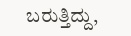ಬರುತ್ತಿದ್ದು,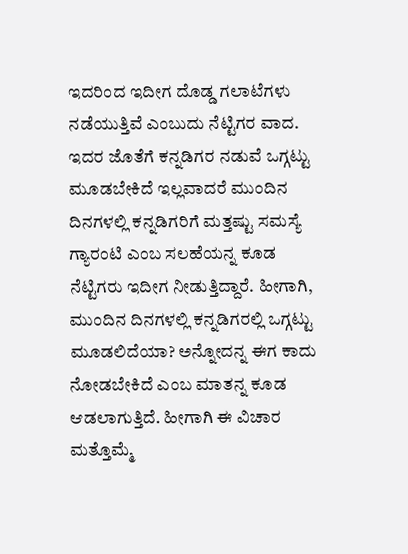ಇದರಿಂದ ಇದೀಗ ದೊಡ್ಡ ಗಲಾಟೆಗಳು ನಡೆಯುತ್ತಿವೆ ಎಂಬುದು ನೆಟ್ಟಿಗರ ವಾದ. ಇದರ ಜೊತೆಗೆ ಕನ್ನಡಿಗರ ನಡುವೆ ಒಗ್ಗಟ್ಟು ಮೂಡಬೇಕಿದೆ ಇಲ್ಲವಾದರೆ ಮುಂದಿನ ದಿನಗಳಲ್ಲಿ ಕನ್ನಡಿಗರಿಗೆ ಮತ್ತಷ್ಟು ಸಮಸ್ಯೆ ಗ್ಯಾರಂಟಿ ಎಂಬ ಸಲಹೆಯನ್ನ ಕೂಡ ನೆಟ್ಟಿಗರು ಇದೀಗ ನೀಡುತ್ತಿದ್ದಾರೆ. ಹೀಗಾಗಿ, ಮುಂದಿನ ದಿನಗಳಲ್ಲಿ ಕನ್ನಡಿಗರಲ್ಲಿ ಒಗ್ಗಟ್ಟು ಮೂಡಲಿದೆಯಾ? ಅನ್ನೋದನ್ನ ಈಗ ಕಾದು ನೋಡಬೇಕಿದೆ ಎಂಬ ಮಾತನ್ನ ಕೂಡ ಆಡಲಾಗುತ್ತಿದೆ. ಹೀಗಾಗಿ ಈ ವಿಚಾರ ಮತ್ತೊಮ್ಮೆ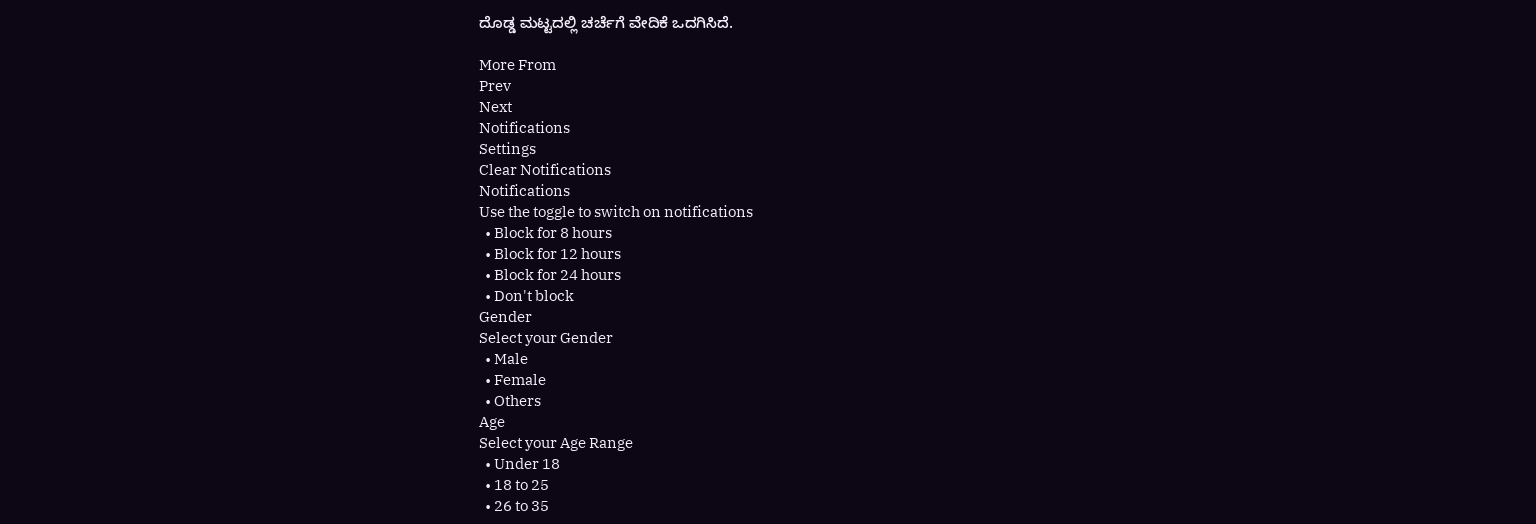ದೊಡ್ಡ ಮಟ್ಟದಲ್ಲಿ ಚರ್ಚೆಗೆ ವೇದಿಕೆ ಒದಗಿಸಿದೆ.

More From
Prev
Next
Notifications
Settings
Clear Notifications
Notifications
Use the toggle to switch on notifications
  • Block for 8 hours
  • Block for 12 hours
  • Block for 24 hours
  • Don't block
Gender
Select your Gender
  • Male
  • Female
  • Others
Age
Select your Age Range
  • Under 18
  • 18 to 25
  • 26 to 35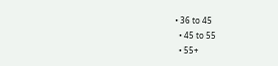• 36 to 45
  • 45 to 55
  • 55+